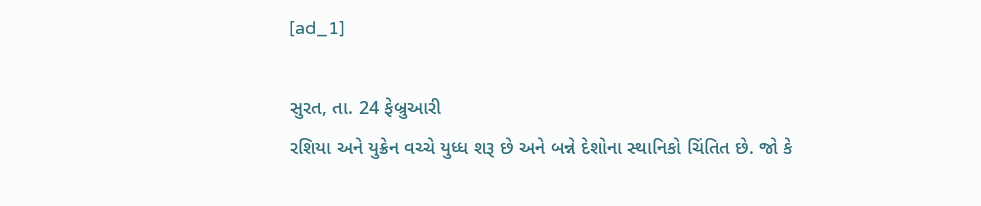[ad_1]

સુરત, તા. 24 ફેબ્રુઆરી
રશિયા અને યુક્રેન વચ્ચે યુધ્ધ શરૂ છે અને બન્ને દેશોના સ્થાનિકો ચિંતિત છે. જો કે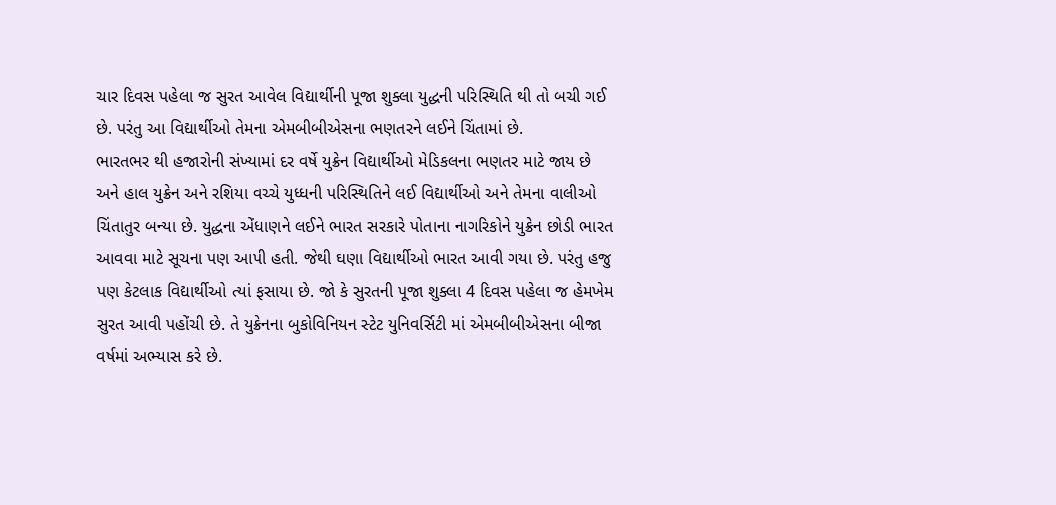ચાર દિવસ પહેલા જ સુરત આવેલ વિદ્યાર્થીની પૂજા શુક્લા યુદ્ધની પરિસ્થિતિ થી તો બચી ગઈ છે. પરંતુ આ વિદ્યાર્થીઓ તેમના એમબીબીએસના ભણતરને લઈને ચિંતામાં છે.
ભારતભર થી હજારોની સંખ્યામાં દર વર્ષે યુક્રેન વિદ્યાર્થીઓ મેડિકલના ભણતર માટે જાય છે અને હાલ યુક્રેન અને રશિયા વચ્ચે યુધ્ધની પરિસ્થિતિને લઈ વિદ્યાર્થીઓ અને તેમના વાલીઓ ચિંતાતુર બન્યા છે. યુદ્ધના એંધાણને લઈને ભારત સરકારે પોતાના નાગરિકોને યુક્રેન છોડી ભારત આવવા માટે સૂચના પણ આપી હતી. જેથી ઘણા વિદ્યાર્થીઓ ભારત આવી ગયા છે. પરંતુ હજુ પણ કેટલાક વિદ્યાર્થીઓ ત્યાં ફસાયા છે. જો કે સુરતની પૂજા શુક્લા 4 દિવસ પહેલા જ હેમખેમ સુરત આવી પહોંચી છે. તે યુક્રેનના બુકોવિનિયન સ્ટેટ યુનિવર્સિટી માં એમબીબીએસના બીજા વર્ષમાં અભ્યાસ કરે છે.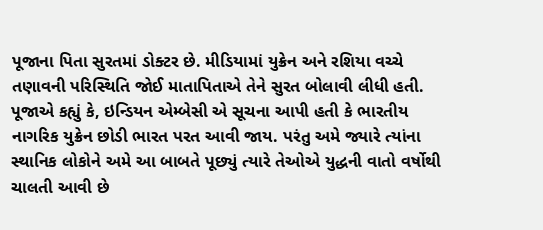પૂજાના પિતા સુરતમાં ડોક્ટર છે. મીડિયામાં યુક્રેન અને રશિયા વચ્ચે તણાવની પરિસ્થિતિ જોઈ માતાપિતાએ તેને સુરત બોલાવી લીધી હતી.
પૂજાએ કહ્યું કે, ઇન્ડિયન એમ્બેસી એ સૂચના આપી હતી કે ભારતીય નાગરિક યુક્રેન છોડી ભારત પરત આવી જાય. પરંતુ અમે જ્યારે ત્યાંના સ્થાનિક લોકોને અમે આ બાબતે પૂછ્યું ત્યારે તેઓએ યુદ્ધની વાતો વર્ષોથી ચાલતી આવી છે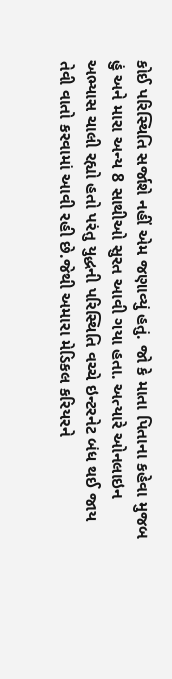કોઈ પરિસ્થિતિ સર્જાશે નહીં એમ જણાવ્યું હતું. જો કે માતા પિતાના કહેવા મુજબ હું અને મારા અન્ય 8 સાથીઓ સુરત આવી ગયા હતા. અત્યારે ઓનલાઇન અભ્યાસ ચાલી રહ્યો હતો પરંતુ યુદ્ધની પરિસ્થિતિ વચ્ચે ઇન્ટરનેટ બંધ થઈ જાય તેવી વાતો કરવામાં આવી રહી છે.જેથી અમારા મેડિકલ કરિયરને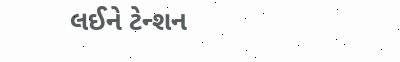લઈને ટેન્શન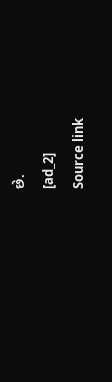છે.
[ad_2]
Source link